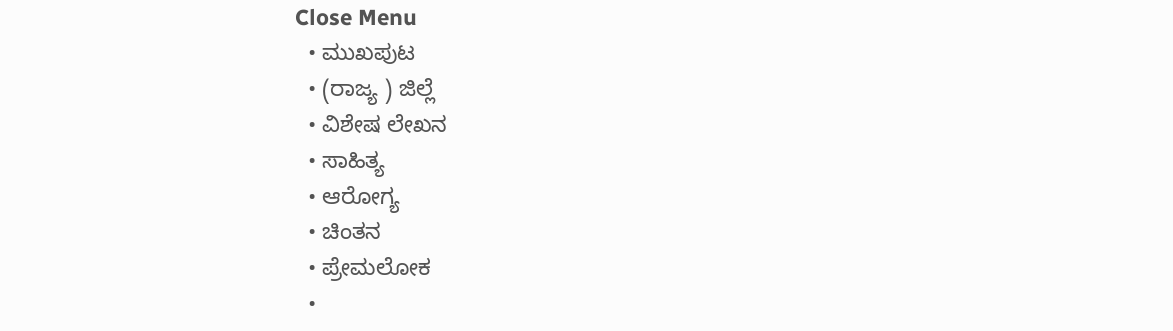Close Menu
  • ಮುಖಪುಟ
  • (ರಾಜ್ಯ ) ಜಿಲ್ಲೆ
  • ವಿಶೇಷ ಲೇಖನ
  • ಸಾಹಿತ್ಯ
  • ಆರೋಗ್ಯ
  • ಚಿಂತನ
  • ಪ್ರೇಮಲೋಕ
  •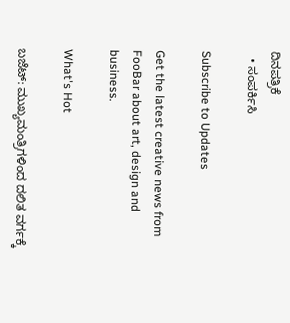ದಿನಪತ್ರಿಕೆ
  • ಸಂಪರ್ಕಿಸಿ

Subscribe to Updates

Get the latest creative news from FooBar about art, design and business.

What's Hot

ಬಜೆಟ್: ಮುಖ್ಯಮಂತ್ರಿಗಳಿಂದ ದಲಿತ ವರ್ಗಕ್ಕೆ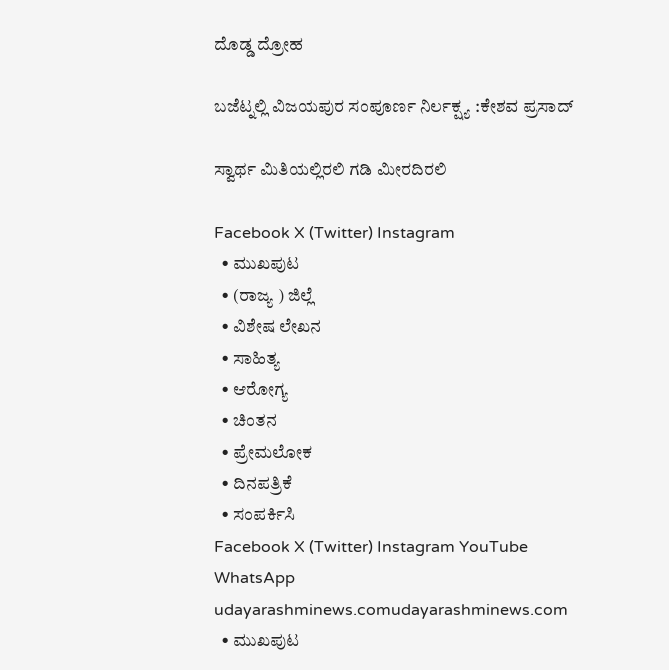ದೊಡ್ಡ ದ್ರೋಹ

ಬಜೆಟ್ನಲ್ಲಿ ವಿಜಯಪುರ ಸಂಪೂರ್ಣ ನಿರ್ಲಕ್ಷ್ಯ :ಕೇಶವ ಪ್ರಸಾದ್

ಸ್ವಾರ್ಥ ಮಿತಿಯಲ್ಲಿರಲಿ ಗಡಿ ಮೀರದಿರಲಿ

Facebook X (Twitter) Instagram
  • ಮುಖಪುಟ
  • (ರಾಜ್ಯ ) ಜಿಲ್ಲೆ
  • ವಿಶೇಷ ಲೇಖನ
  • ಸಾಹಿತ್ಯ
  • ಆರೋಗ್ಯ
  • ಚಿಂತನ
  • ಪ್ರೇಮಲೋಕ
  • ದಿನಪತ್ರಿಕೆ
  • ಸಂಪರ್ಕಿಸಿ
Facebook X (Twitter) Instagram YouTube WhatsApp
udayarashminews.comudayarashminews.com
  • ಮುಖಪುಟ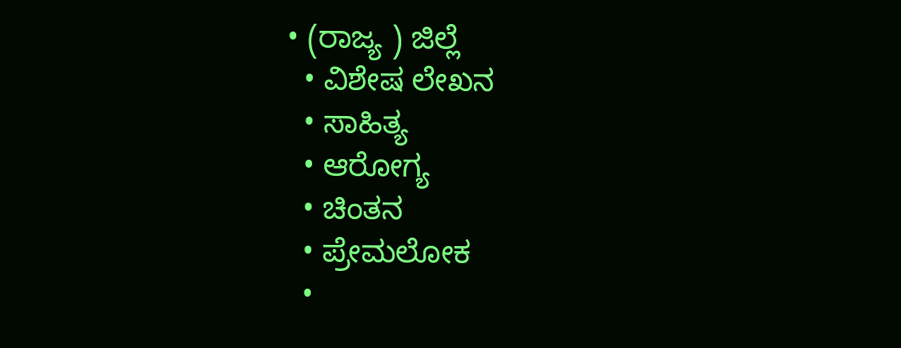• (ರಾಜ್ಯ ) ಜಿಲ್ಲೆ
  • ವಿಶೇಷ ಲೇಖನ
  • ಸಾಹಿತ್ಯ
  • ಆರೋಗ್ಯ
  • ಚಿಂತನ
  • ಪ್ರೇಮಲೋಕ
  •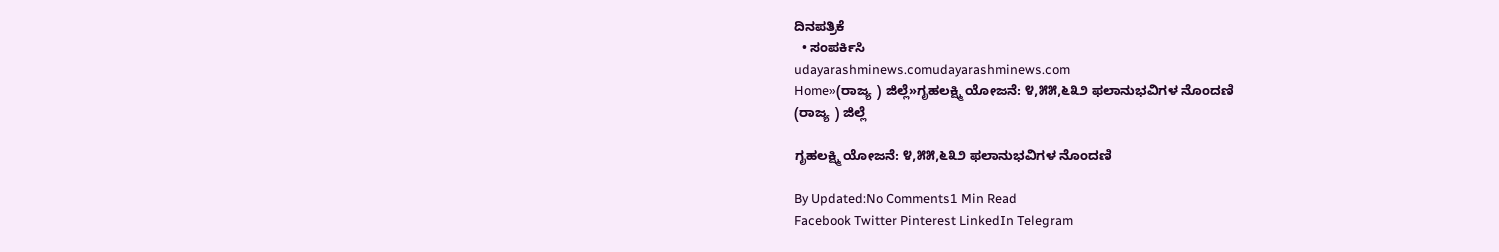ದಿನಪತ್ರಿಕೆ
  • ಸಂಪರ್ಕಿಸಿ
udayarashminews.comudayarashminews.com
Home»(ರಾಜ್ಯ ) ಜಿಲ್ಲೆ»ಗೃಹಲಕ್ಷ್ಮಿ ಯೋಜನೆ: ೪,೫೫,೬೩೨ ಫಲಾನುಭವಿಗಳ ನೊಂದಣಿ
(ರಾಜ್ಯ ) ಜಿಲ್ಲೆ

ಗೃಹಲಕ್ಷ್ಮಿ ಯೋಜನೆ: ೪,೫೫,೬೩೨ ಫಲಾನುಭವಿಗಳ ನೊಂದಣಿ

By Updated:No Comments1 Min Read
Facebook Twitter Pinterest LinkedIn Telegram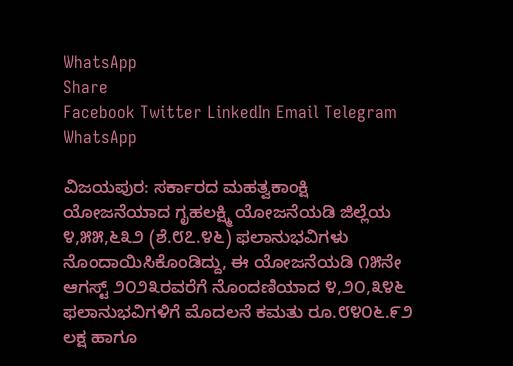WhatsApp
Share
Facebook Twitter LinkedIn Email Telegram WhatsApp

ವಿಜಯಪುರ: ಸರ್ಕಾರದ ಮಹತ್ವಕಾಂಕ್ಷಿ ಯೋಜನೆಯಾದ ಗೃಹಲಕ್ಷ್ಮಿ ಯೋಜನೆಯಡಿ ಜಿಲ್ಲೆಯ ೪,೫೫,೬೩೨ (ಶೆ.೮೭.೪೬) ಫಲಾನುಭವಿಗಳು ನೊಂದಾಯಿಸಿಕೊಂಡಿದ್ದು, ಈ ಯೋಜನೆಯಡಿ ೧೫ನೇ ಆಗಸ್ಟ್ ೨೦೨೩ರವರೆಗೆ ನೊಂದಣಿಯಾದ ೪,೨೦,೩೪೬ ಫಲಾನುಭವಿಗಳಿಗೆ ಮೊದಲನೆ ಕಮತು ರೂ.೮೪೦೬.೯೨ ಲಕ್ಷ ಹಾಗೂ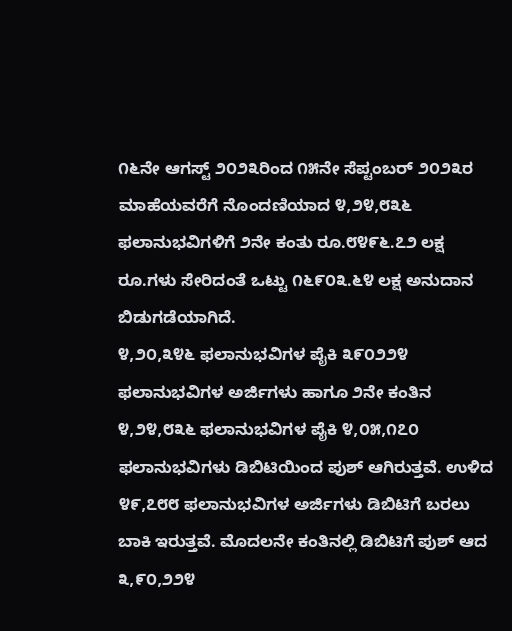೧೬ನೇ ಆಗಸ್ಟ್ ೨೦೨೩ರಿಂದ ೧೫ನೇ ಸೆಪ್ಟಂಬರ್ ೨೦೨೩ರ ಮಾಹೆಯವರೆಗೆ ನೊಂದಣಿಯಾದ ೪,೨೪,೮೩೬ ಫಲಾನುಭವಿಗಳಿಗೆ ೨ನೇ ಕಂತು ರೂ.೮೪೯೬.೭೨ ಲಕ್ಷ ರೂ.ಗಳು ಸೇರಿದಂತೆ ಒಟ್ಟು ೧೬೯೦೩.೬೪ ಲಕ್ಷ ಅನುದಾನ ಬಿಡುಗಡೆಯಾಗಿದೆ.
೪,೨೦,೩೪೬ ಫಲಾನುಭವಿಗಳ ಪೈಕಿ ೩೯೦೨೨೪ ಫಲಾನುಭವಿಗಳ ಅರ್ಜಿಗಳು ಹಾಗೂ ೨ನೇ ಕಂತಿನ ೪,೨೪,೮೩೬ ಫಲಾನುಭವಿಗಳ ಪೈಕಿ ೪,೦೫,೧೭೦ ಫಲಾನುಭವಿಗಳು ಡಿಬಿಟಿಯಿಂದ ಪುಶ್ ಆಗಿರುತ್ತವೆ. ಉಳಿದ ೪೯,೭೮೮ ಫಲಾನುಭವಿಗಳ ಅರ್ಜಿಗಳು ಡಿಬಿಟಿಗೆ ಬರಲು ಬಾಕಿ ಇರುತ್ತವೆ. ಮೊದಲನೇ ಕಂತಿನಲ್ಲಿ ಡಿಬಿಟಿಗೆ ಪುಶ್ ಆದ ೩,೯೦,೨೨೪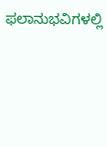ಫಲಾನುಭವಿಗಳಲ್ಲಿ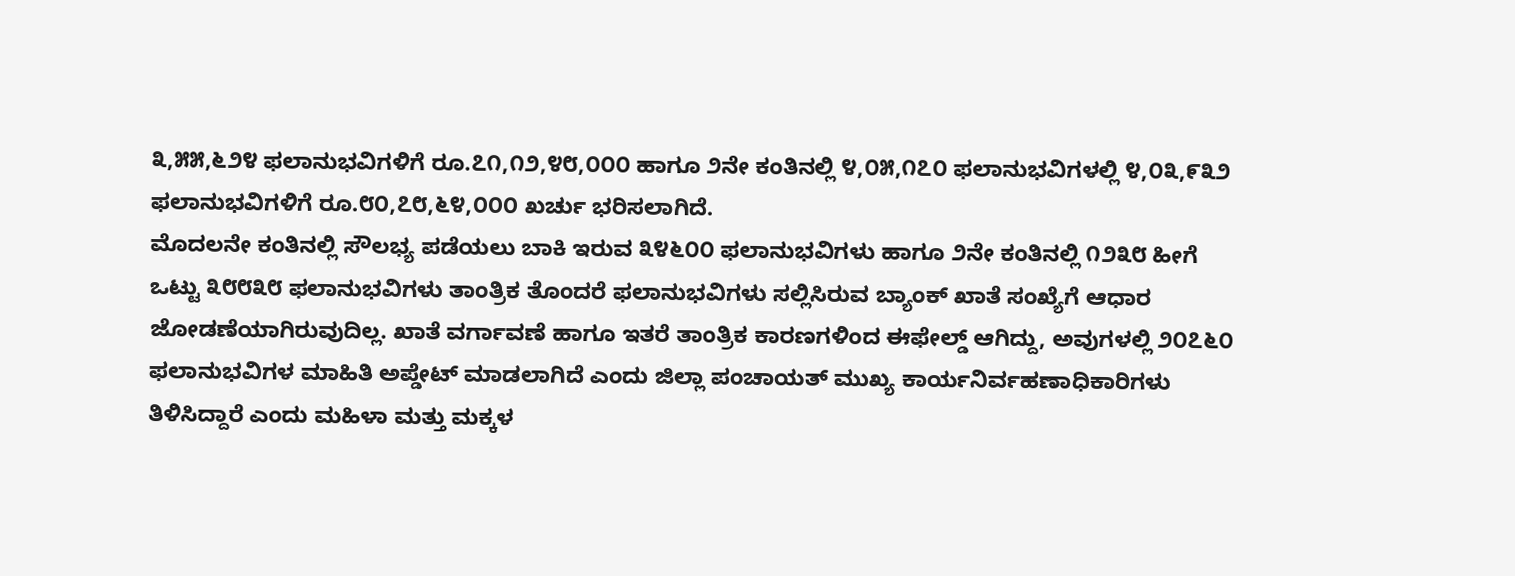೩,೫೫,೬೨೪ ಫಲಾನುಭವಿಗಳಿಗೆ ರೂ.೭೧,೧೨,೪೮,೦೦೦ ಹಾಗೂ ೨ನೇ ಕಂತಿನಲ್ಲಿ ೪,೦೫,೧೭೦ ಫಲಾನುಭವಿಗಳಲ್ಲಿ ೪,೦೩,೯೩೨ ಫಲಾನುಭವಿಗಳಿಗೆ ರೂ.೮೦,೭೮,೬೪,೦೦೦ ಖರ್ಚು ಭರಿಸಲಾಗಿದೆ.
ಮೊದಲನೇ ಕಂತಿನಲ್ಲಿ ಸೌಲಭ್ಯ ಪಡೆಯಲು ಬಾಕಿ ಇರುವ ೩೪೬೦೦ ಫಲಾನುಭವಿಗಳು ಹಾಗೂ ೨ನೇ ಕಂತಿನಲ್ಲಿ ೧೨೩೮ ಹೀಗೆ ಒಟ್ಟು ೩೮೮೩೮ ಫಲಾನುಭವಿಗಳು ತಾಂತ್ರಿಕ ತೊಂದರೆ ಫಲಾನುಭವಿಗಳು ಸಲ್ಲಿಸಿರುವ ಬ್ಯಾಂಕ್ ಖಾತೆ ಸಂಖ್ಯೆಗೆ ಆಧಾರ ಜೋಡಣೆಯಾಗಿರುವುದಿಲ್ಲ. ಖಾತೆ ವರ್ಗಾವಣೆ ಹಾಗೂ ಇತರೆ ತಾಂತ್ರಿಕ ಕಾರಣಗಳಿಂದ ಈಫೇಲ್ಡ್ ಆಗಿದ್ದು, ಅವುಗಳಲ್ಲಿ ೨೦೭೬೦ ಫಲಾನುಭವಿಗಳ ಮಾಹಿತಿ ಅಪ್ಡೇಟ್ ಮಾಡಲಾಗಿದೆ ಎಂದು ಜಿಲ್ಲಾ ಪಂಚಾಯತ್ ಮುಖ್ಯ ಕಾರ್ಯನಿರ್ವಹಣಾಧಿಕಾರಿಗಳು ತಿಳಿಸಿದ್ದಾರೆ ಎಂದು ಮಹಿಳಾ ಮತ್ತು ಮಕ್ಕಳ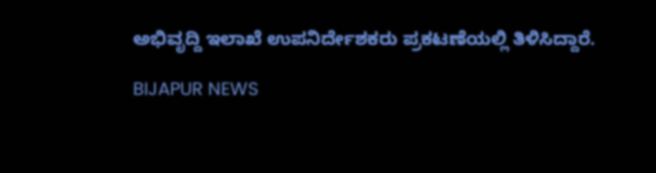ಅಭಿವೃದ್ದಿ ಇಲಾಖೆ ಉಪನಿರ್ದೇಶಕರು ಪ್ರಕಟಣೆಯಲ್ಲಿ ತಿಳಿಸಿದ್ದಾರೆ.

BIJAPUR NEWS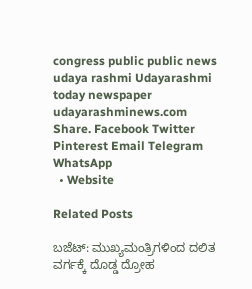congress public public news udaya rashmi Udayarashmi today newspaper udayarashminews.com
Share. Facebook Twitter Pinterest Email Telegram WhatsApp
  • Website

Related Posts

ಬಜೆಟ್: ಮುಖ್ಯಮಂತ್ರಿಗಳಿಂದ ದಲಿತ ವರ್ಗಕ್ಕೆ ದೊಡ್ಡ ದ್ರೋಹ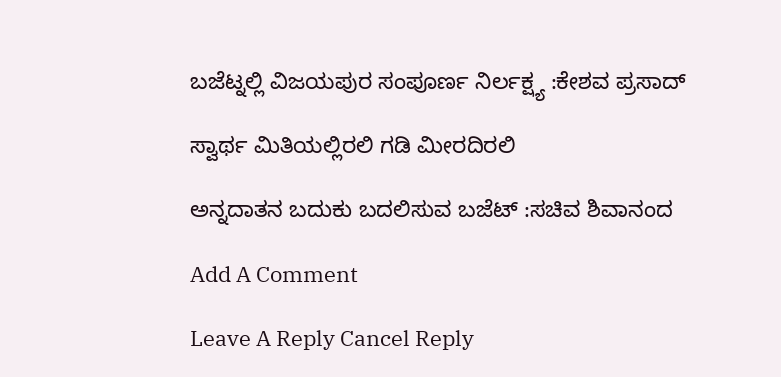ಬಜೆಟ್ನಲ್ಲಿ ವಿಜಯಪುರ ಸಂಪೂರ್ಣ ನಿರ್ಲಕ್ಷ್ಯ :ಕೇಶವ ಪ್ರಸಾದ್

ಸ್ವಾರ್ಥ ಮಿತಿಯಲ್ಲಿರಲಿ ಗಡಿ ಮೀರದಿರಲಿ

ಅನ್ನದಾತನ ಬದುಕು ಬದಲಿಸುವ ಬಜೆಟ್ :ಸಚಿವ ಶಿವಾನಂದ

Add A Comment

Leave A Reply Cancel Reply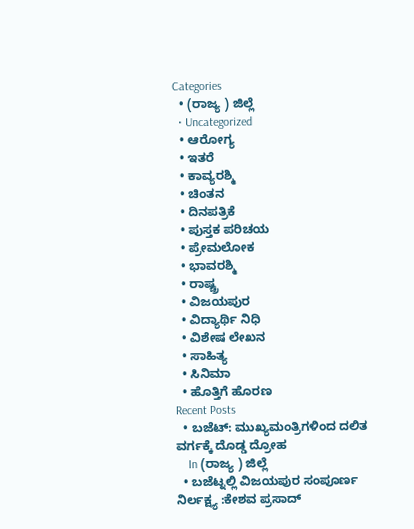Categories
  • (ರಾಜ್ಯ ) ಜಿಲ್ಲೆ
  • Uncategorized
  • ಆರೋಗ್ಯ
  • ಇತರೆ
  • ಕಾವ್ಯರಶ್ಮಿ
  • ಚಿಂತನ
  • ದಿನಪತ್ರಿಕೆ
  • ಪುಸ್ತಕ ಪರಿಚಯ
  • ಪ್ರೇಮಲೋಕ
  • ಭಾವರಶ್ಮಿ
  • ರಾಷ್ಚ್ರ
  • ವಿಜಯಪುರ
  • ವಿದ್ಯಾರ್ಥಿ ನಿಧಿ
  • ವಿಶೇಷ ಲೇಖನ
  • ಸಾಹಿತ್ಯ
  • ಸಿನಿಮಾ
  • ಹೊತ್ತಿಗೆ ಹೊರಣ
Recent Posts
  • ಬಜೆಟ್: ಮುಖ್ಯಮಂತ್ರಿಗಳಿಂದ ದಲಿತ ವರ್ಗಕ್ಕೆ ದೊಡ್ಡ ದ್ರೋಹ
    In (ರಾಜ್ಯ ) ಜಿಲ್ಲೆ
  • ಬಜೆಟ್ನಲ್ಲಿ ವಿಜಯಪುರ ಸಂಪೂರ್ಣ ನಿರ್ಲಕ್ಷ್ಯ :ಕೇಶವ ಪ್ರಸಾದ್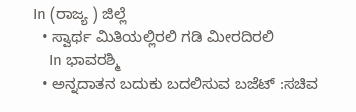In (ರಾಜ್ಯ ) ಜಿಲ್ಲೆ
  • ಸ್ವಾರ್ಥ ಮಿತಿಯಲ್ಲಿರಲಿ ಗಡಿ ಮೀರದಿರಲಿ
    In ಭಾವರಶ್ಮಿ
  • ಅನ್ನದಾತನ ಬದುಕು ಬದಲಿಸುವ ಬಜೆಟ್ :ಸಚಿವ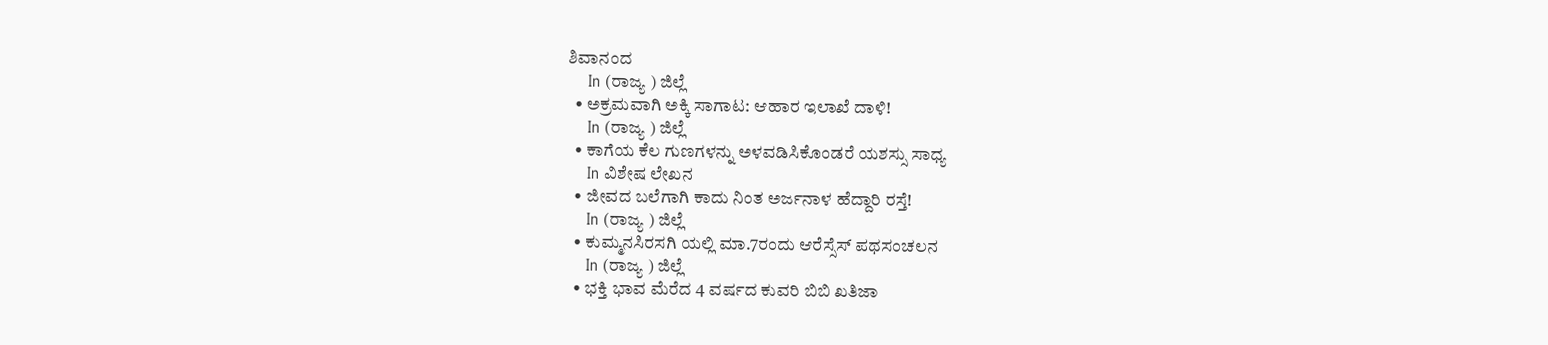ಶಿವಾನಂದ
    In (ರಾಜ್ಯ ) ಜಿಲ್ಲೆ
  • ಅಕ್ರಮವಾಗಿ ಅಕ್ಕಿ ಸಾಗಾಟ: ಆಹಾರ ಇಲಾಖೆ ದಾಳಿ!
    In (ರಾಜ್ಯ ) ಜಿಲ್ಲೆ
  • ಕಾಗೆಯ ಕೆಲ ಗುಣಗಳನ್ನು ಅಳವಡಿಸಿಕೊಂಡರೆ ಯಶಸ್ಸು ಸಾಧ್ಯ
    In ವಿಶೇಷ ಲೇಖನ
  • ಜೀವದ ಬಲೆಗಾಗಿ ಕಾದು ನಿಂತ ಅರ್ಜನಾಳ ಹೆದ್ದಾರಿ ರಸ್ತೆ!
    In (ರಾಜ್ಯ ) ಜಿಲ್ಲೆ
  • ಕುಮ್ಮನಸಿರಸಗಿ ಯಲ್ಲಿ ಮಾ.7ರಂದು ಆರೆಸ್ಸೆಸ್ ಪಥಸಂಚಲನ
    In (ರಾಜ್ಯ ) ಜಿಲ್ಲೆ
  • ಭಕ್ತಿ ಭಾವ ಮೆರೆದ 4 ವರ್ಷದ ಕುವರಿ ಬಿಬಿ ಖತಿಜಾ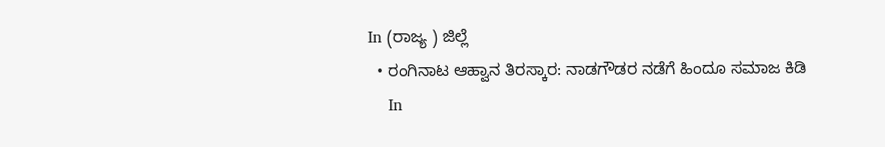In (ರಾಜ್ಯ ) ಜಿಲ್ಲೆ
  • ರಂಗಿನಾಟ ಆಹ್ವಾನ ತಿರಸ್ಕಾರ: ನಾಡಗೌಡರ ನಡೆಗೆ ಹಿಂದೂ ಸಮಾಜ ಕಿಡಿ
    In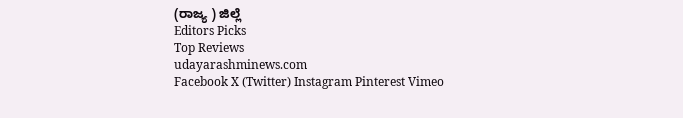(ರಾಜ್ಯ ) ಜಿಲ್ಲೆ
Editors Picks
Top Reviews
udayarashminews.com
Facebook X (Twitter) Instagram Pinterest Vimeo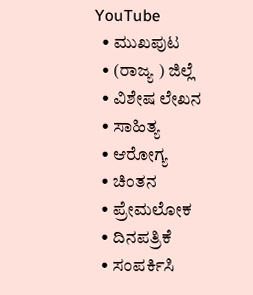YouTube
  • ಮುಖಪುಟ
  • (ರಾಜ್ಯ ) ಜಿಲ್ಲೆ
  • ವಿಶೇಷ ಲೇಖನ
  • ಸಾಹಿತ್ಯ
  • ಆರೋಗ್ಯ
  • ಚಿಂತನ
  • ಪ್ರೇಮಲೋಕ
  • ದಿನಪತ್ರಿಕೆ
  • ಸಂಪರ್ಕಿಸಿ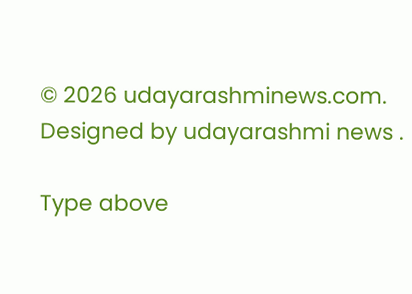© 2026 udayarashminews.com. Designed by udayarashmi news .

Type above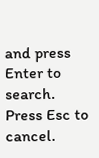and press Enter to search. Press Esc to cancel.